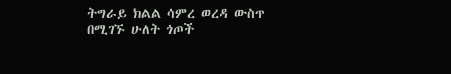ትግራይ ክልል ሳምረ ወረዳ ውስጥ በሚገኙ ሁለት ጎጦች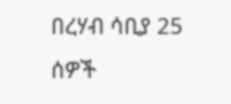በረሃብ ሳቢያ 25 ሰዎች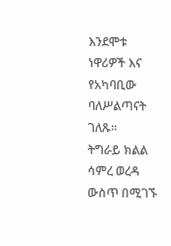እንደሞቱ ነዋሪዎች እና የአካባቢው ባለሥልጣናት ገለጹ።
ትግራይ ክልል ሳምረ ወረዳ ውስጥ በሚገኙ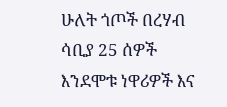ሁለት ጎጦች በረሃብ ሳቢያ 25 ሰዎች እንደሞቱ ነዋሪዎች እና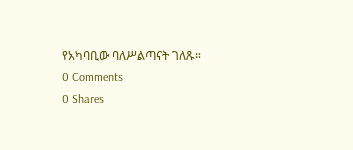የአካባቢው ባለሥልጣናት ገለጹ።
0 Comments
0 Shares